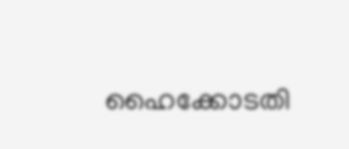ഹൈക്കോടതി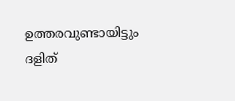ഉത്തരവുണ്ടായിട്ടും ദളിത്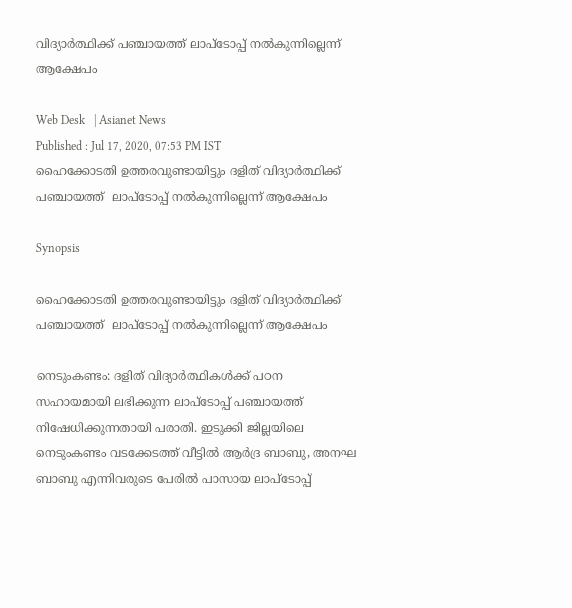വിദ്യാര്‍ത്ഥിക്ക് പഞ്ചായത്ത് ലാപ്ടോപ്പ് നല്‍കുന്നില്ലെന്ന് ആക്ഷേപം

Web Desk   | Asianet News
Published : Jul 17, 2020, 07:53 PM IST
ഹൈക്കോടതി ഉത്തരവുണ്ടായിട്ടും ദളിത് വിദ്യാര്‍ത്ഥിക്ക് പഞ്ചായത്ത്  ലാപ്ടോപ്പ് നല്‍കുന്നില്ലെന്ന് ആക്ഷേപം

Synopsis

ഹൈക്കോടതി ഉത്തരവുണ്ടായിട്ടും ദളിത് വിദ്യാര്‍ത്ഥിക്ക് പഞ്ചായത്ത്  ലാപ്ടോപ്പ് നല്‍കുന്നില്ലെന്ന് ആക്ഷേപം

നെടുംകണ്ടം: ദളിത് വിദ്യാര്‍ത്ഥികള്‍ക്ക് പഠന സഹായമായി ലഭിക്കുന്ന ലാപ്ടോപ്പ് പഞ്ചായത്ത് നിഷേധിക്കുന്നതായി പരാതി. ഇടുക്കി ജില്ലയിലെ നെടുംകണ്ടം വടക്കേടത്ത് വീട്ടില്‍ ആര്‍ദ്ര ബാബു, അനഘ ബാബു എന്നിവരുടെ പേരില്‍ പാസായ ലാപ്ടോപ്പ്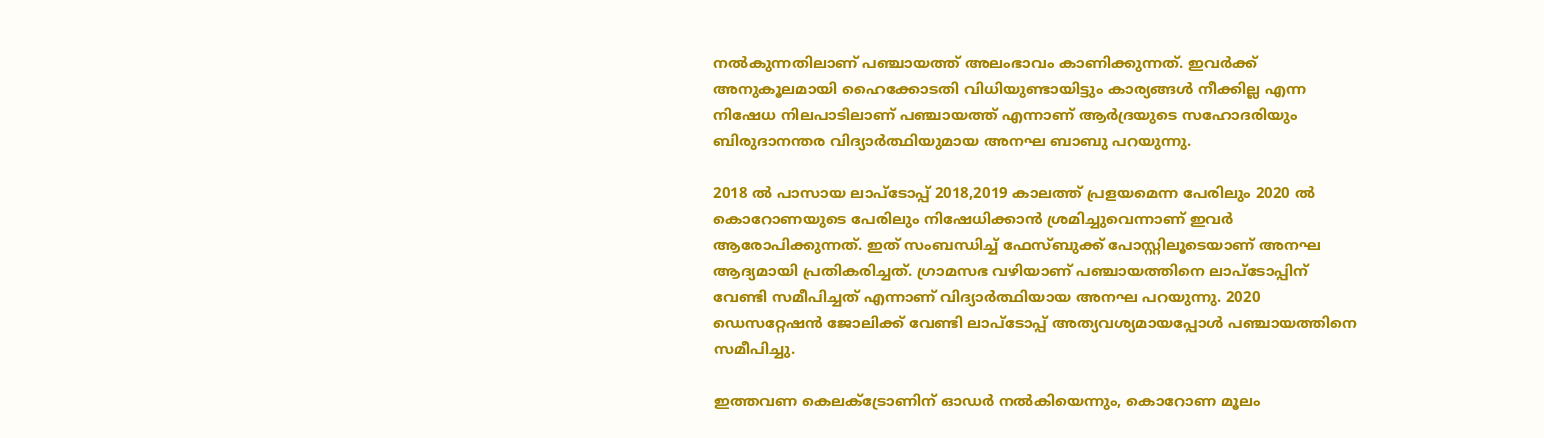നല്‍കുന്നതിലാണ് പഞ്ചായത്ത് അലംഭാവം കാണിക്കുന്നത്. ഇവര്‍ക്ക് അനുകൂലമായി ഹൈക്കോടതി വിധിയുണ്ടായിട്ടും കാര്യങ്ങള്‍ നീക്കില്ല എന്ന നിഷേധ നിലപാടിലാണ് പഞ്ചായത്ത് എന്നാണ് ആര്‍ദ്രയുടെ സഹോദരിയും ബിരുദാനന്തര വിദ്യാര്‍ത്ഥിയുമായ അനഘ ബാബു പറയുന്നു.

2018 ല്‍ പാസായ ലാപ്ടോപ്പ് 2018,2019 കാലത്ത് പ്രളയമെന്ന പേരിലും 2020 ല്‍ കൊറോണയുടെ പേരിലും നിഷേധിക്കാന്‍ ശ്രമിച്ചുവെന്നാണ് ഇവര്‍ ആരോപിക്കുന്നത്. ഇത് സംബന്ധിച്ച് ഫേസ്ബുക്ക് പോസ്റ്റിലൂടെയാണ് അനഘ ആദ്യമായി പ്രതികരിച്ചത്. ഗ്രാമസഭ വഴിയാണ് പഞ്ചായത്തിനെ ലാപ്ടോപ്പിന് വേണ്ടി സമീപിച്ചത് എന്നാണ് വിദ്യാര്‍ത്ഥിയായ അനഘ പറയുന്നു. 2020 ഡെസറ്റേഷന്‍ ജോലിക്ക് വേണ്ടി ലാപ്ടോപ്പ് അത്യവശ്യമായപ്പോള്‍ പഞ്ചായത്തിനെ സമീപിച്ചു.

ഇത്തവണ കെലക്ട്രോണിന് ഓഡര്‍ നല്‍കിയെന്നും, കൊറോണ മൂലം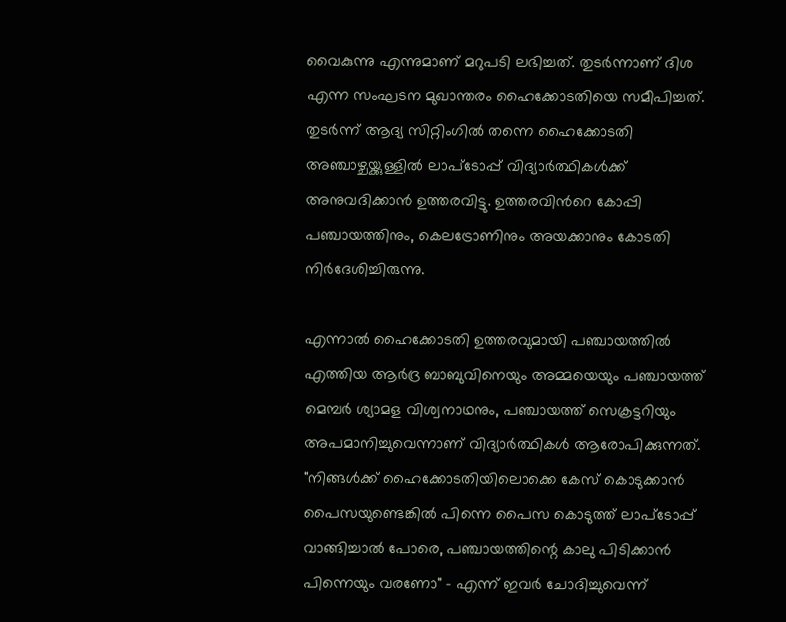വൈകുന്നു എന്നുമാണ് മറുപടി ലഭിച്ചത്. തുടര്‍ന്നാണ് ദിശ എന്ന സംഘടന മുഖാന്തരം ഹൈക്കോടതിയെ സമീപിച്ചത്. തുടര്‍ന്ന് ആദ്യ സിറ്റിംഗില്‍ തന്നെ ഹൈക്കോടതി അഞ്ചാഴ്ചയ്ക്കുള്ളില്‍ ലാപ്ടോപ്പ് വിദ്യാര്‍ത്ഥികള്‍ക്ക് അനുവദിക്കാന്‍ ഉത്തരവിട്ടു. ഉത്തരവിന്‍റെ കോപ്പി പഞ്ചായത്തിനും, കെലട്രോണിനും അയക്കാനും കോടതി നിര്‍ദേശിച്ചിരുന്നു.

എന്നാല്‍ ഹൈക്കോടതി ഉത്തരവുമായി പഞ്ചായത്തില്‍ എത്തിയ ആര്‍ദ്ര ബാബുവിനെയും അമ്മയെയും പഞ്ചായത്ത് മെമ്പര്‍ ശ്യാമള വിശ്വനാഥനും, പഞ്ചായത്ത് സെക്രട്ടറിയും അപമാനിച്ചുവെന്നാണ് വിദ്യാര്‍ത്ഥികള്‍ ആരോപിക്കുന്നത്. "നിങ്ങൾക്ക് ഹൈക്കോടതിയിലൊക്കെ കേസ് കൊടുക്കാൻ പൈസയുണ്ടെങ്കിൽ പിന്നെ പൈസ കൊടുത്ത് ലാപ്ടോപ്പ് വാങ്ങിച്ചാൽ പോരെ, പഞ്ചായത്തിന്റെ കാലു പിടിക്കാൻ പിന്നെയും വരണോ" - എന്ന് ഇവര്‍ ചോദിച്ചുവെന്ന്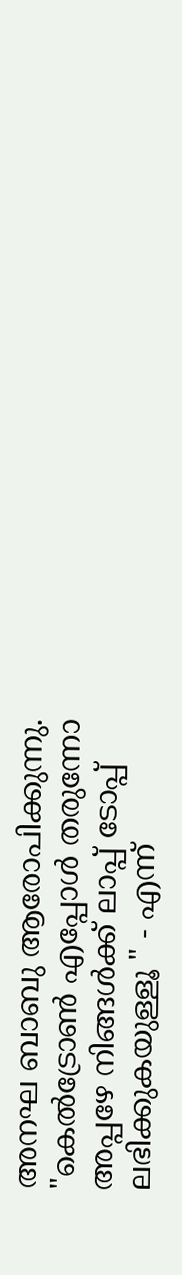അനഘ ബാബു ആരോപിക്കുന്നു. "കെൽട്രോൺ എപ്പോൾ തരുന്നോ അപ്പഴേ നിങ്ങൾക്ക് ലാപ്പ് ടോപ്പ് ലഭിക്കുകയുള്ളൂ " - എന്ന്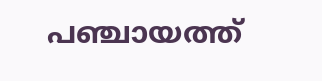പഞ്ചായത്ത്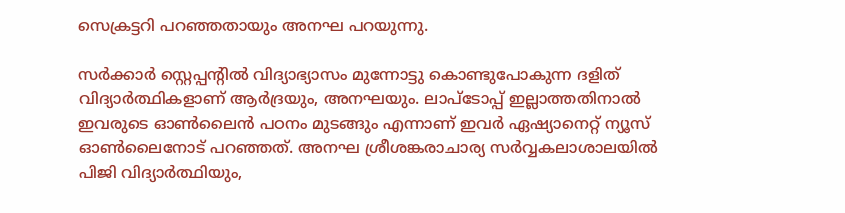സെക്രട്ടറി പറഞ്ഞതായും അനഘ പറയുന്നു.

സര്‍ക്കാര്‍ സ്റ്റെപ്പന്‍റില്‍ വിദ്യാഭ്യാസം മുന്നോട്ടു കൊണ്ടുപോകുന്ന ദളിത് വിദ്യാര്‍ത്ഥികളാണ് ആര്‍ദ്രയും, അനഘയും. ലാപ്ടോപ്പ് ഇല്ലാത്തതിനാല്‍ ഇവരുടെ ഓണ്‍ലൈന്‍ പഠനം മുടങ്ങും എന്നാണ് ഇവര്‍ ഏഷ്യാനെറ്റ് ന്യൂസ് ഓണ്‍ലൈനോട് പറഞ്ഞത്. അനഘ ശ്രീശങ്കരാചാര്യ സർവ്വകലാശാലയില്‍ പിജി വിദ്യാര്‍ത്ഥിയും,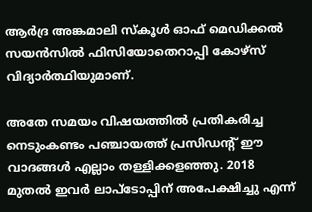ആര്‍ദ്ര അങ്കമാലി സ്കൂള്‍ ഓഫ് മെഡിക്കല്‍ സയന്‍സില്‍ ഫിസിയോതെറാപ്പി കോഴ്സ് വിദ്യാര്‍ത്ഥിയുമാണ്.

അതേ സമയം വിഷയത്തില്‍ പ്രതികരിച്ച നെടുംകണ്ടം പഞ്ചായത്ത് പ്രസിഡന്‍റ് ഈ വാദങ്ങള്‍ എല്ലാം തള്ളിക്കളഞ്ഞു. 2018 മുതല്‍ ഇവര്‍ ലാപ്ടോപ്പിന് അപേക്ഷിച്ചു എന്ന്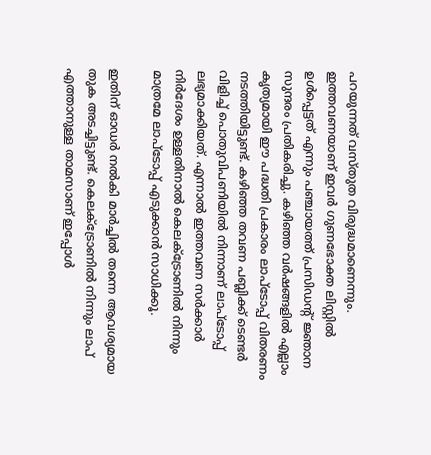പറയുന്നത് വസ്തുത വിരുദ്ധമാണെന്നും. ഇത്തവണയാണ് ഇവര്‍ ഗുണഭോക്ത ലിസ്റ്റില്‍ ഉള്‍പ്പെട്ടത് എന്നും പഞ്ചായത്ത് പ്രസിഡന്‍റ് ജ്ഞാന സുന്ദരം പ്രതികരിച്ചു. കഴിഞ്ഞ വര്‍ഷങ്ങളില്‍ എല്ലാം കൃത്യമായി ഈ പദ്ധതി പ്രകാരം ലാപ്ടോപ്പ് വിതരണം നടത്തിയിട്ടുണ്ട്. കഴിഞ്ഞ തവണ പബ്ലിക്ക് ടെണ്ടര്‍ വിളിച്ച് പൊതുവിപണിയില്‍ നിന്നാണ് ലാപ്ടോപ്പ് ലഭ്യമാക്കിയത്. എന്നാല്‍ ഇത്തവണ സര്‍ക്കാര്‍ നിര്‍ദേശം ഉള്ളതിനാല്‍ കെലക്ട്രോണില്‍ നിന്നും മാത്രമേ ലാപ്ടോപ്പ് എടുക്കാന്‍ സാധിക്കൂ.

ഇതിന് ഓഡര്‍ നല്‍കി മാര്‍ച്ചില്‍ തന്നെ ആവശ്യമായ തുക അടച്ചിട്ടുണ്ട്. കെലക്ട്രോണില്‍ നിന്നും ലാപ് എത്താനുള്ള താമസാണ് ഇപ്പോള്‍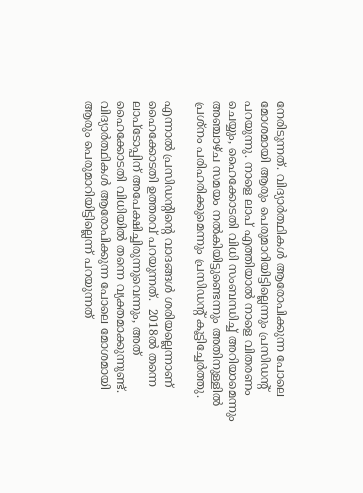നേരിടുന്നത്. വിദ്യാര്‍ത്ഥികള്‍ ആരോപിക്കുന്ന പോലെ മോശമായി ആരും പെരുമാറിയിട്ടില്ലെന്നും പ്രസിഡന്‍റ് പറയുന്നു. നാളെ ലാപ് എത്തിയാല്‍ നാളെ വിതരണം ചെയ്യും, ഹൈക്കോടതി വിധി സംബന്ധിച്ച് അറിയാമെന്നും അഞ്ചാഴ്ച സമയം നല്‍കിയിട്ടുണ്ടെന്നും അതിനുള്ളില്‍ പ്രശ്നം പരിഹരിക്കുമെന്നും പ്രസിഡന്‍റ് കൂട്ടിച്ചേര്‍ത്തു.

എന്നാല്‍ പ്രസിഡന്‍റിന്‍റെ വാദങ്ങള്‍ ശരിയല്ലെന്നാണ് ഹൈക്കോടതി ഉത്തരവ് പറയുന്നത്.  2018ല്‍ തന്നെ ലാപ്ടോപ്പിന് അപേക്ഷിച്ചിരുന്നുവെന്നും, അത് ഹൈക്കോടതി വിധിയില്‍ തന്നെ വ്യക്തമാക്കുന്നുണ്ട്. വിദ്യാര്‍ത്ഥികള്‍ ആരോപിക്കുന്ന പോലെ മോശമായി ആരും പെരുമാറിയിട്ടില്ലെന്ന് പറയുന്നത്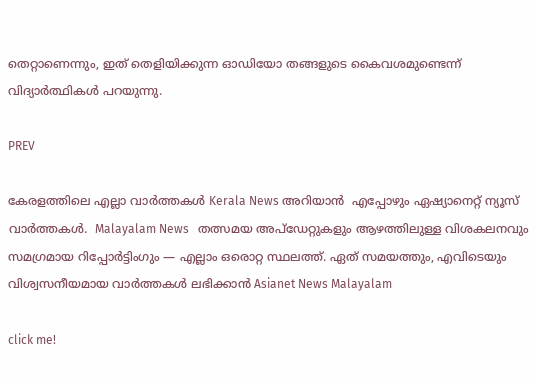തെറ്റാണെന്നും, ഇത് തെളിയിക്കുന്ന ഓഡിയോ തങ്ങളുടെ കൈവശമുണ്ടെന്ന് വിദ്യാര്‍ത്ഥികള്‍ പറയുന്നു.

PREV

കേരളത്തിലെ എല്ലാ വാർത്തകൾ Kerala News അറിയാൻ  എപ്പോഴും ഏഷ്യാനെറ്റ് ന്യൂസ് വാർത്തകൾ.  Malayalam News   തത്സമയ അപ്‌ഡേറ്റുകളും ആഴത്തിലുള്ള വിശകലനവും സമഗ്രമായ റിപ്പോർട്ടിംഗും — എല്ലാം ഒരൊറ്റ സ്ഥലത്ത്. ഏത് സമയത്തും, എവിടെയും വിശ്വസനീയമായ വാർത്തകൾ ലഭിക്കാൻ Asianet News Malayalam

click me!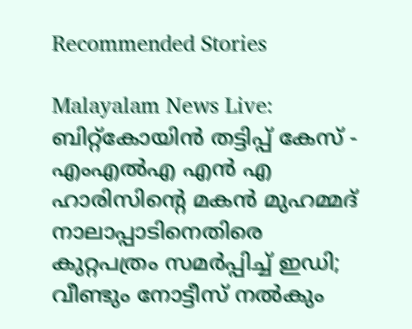Recommended Stories

Malayalam News Live: ബിറ്റ്കോയിൻ തട്ടിപ്പ് കേസ് - എംഎൽഎ എൻ എ ഹാരിസിൻ്റെ മകൻ മുഹമ്മദ്‌ നാലാപ്പാടിനെതിരെ കുറ്റപത്രം സമർപ്പിച്ച് ഇഡി; വീണ്ടും നോട്ടീസ് നൽകും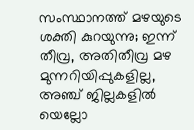സംസ്ഥാനത്ത് മഴയുടെ ശക്തി കുറയുന്നു; ഇന്ന് തീവ്ര, അതിതീവ്ര മഴ മുന്നറിയിപ്പുകളില്ല, അഞ്ച് ജില്ലകളിൽ യെല്ലോ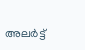അലർട്ട്